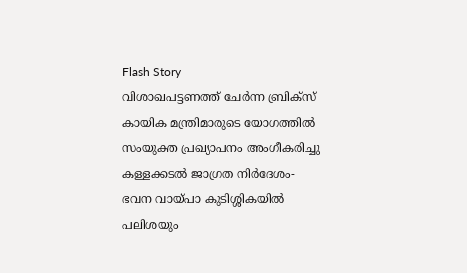Flash Story
വിശാഖപട്ടണത്ത് ചേർന്ന ബ്രിക്സ് കായിക മന്ത്രിമാരുടെ യോഗത്തിൽ സംയുക്ത പ്രഖ്യാപനം അംഗീകരിച്ചു
കള്ളക്കടൽ ജാഗ്രത നിർദേശം-
ഭവന വായ്പാ കുടിശ്ശികയിൽ പലിശയും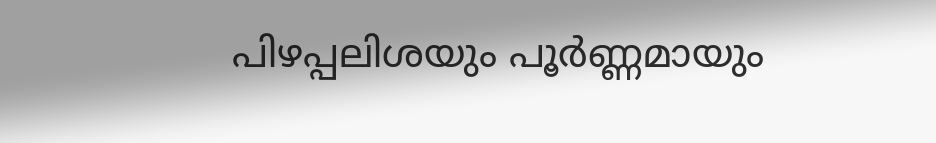പിഴപ്പലിശയും പൂർണ്ണമായും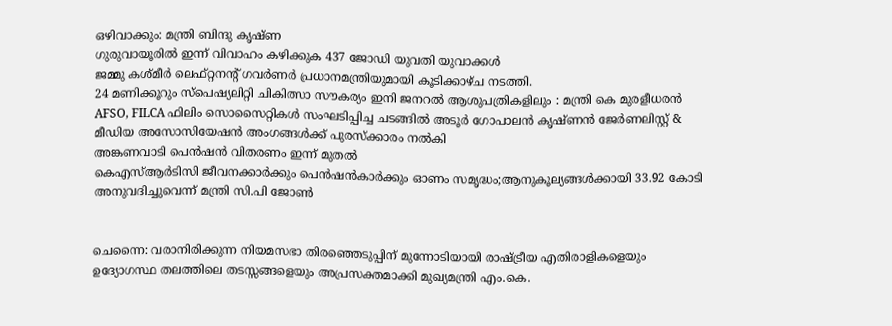ഒഴിവാക്കും: മന്ത്രി ബിന്ദു കൃഷ്ണ
ഗുരുവായൂരില്‍ ഇന്ന് വിവാഹം കഴിക്കുക 437 ജോഡി യുവതി യുവാക്കള്‍
ജമ്മു കശ്മീർ ലെഫ്റ്റനന്റ് ഗവർണർ പ്രധാനമന്ത്രിയുമായി കൂടിക്കാഴ്ച നടത്തി.
24 മണിക്കൂറും സ്പെഷ്യലിറ്റി ചികിത്സാ സൗകര്യം ഇനി ജനറൽ ആശുപത്രികളിലും : മന്ത്രി കെ മുരളീധരൻ
AFSO, FILCA ഫിലിം സൊസൈറ്റികൾ സംഘടിപ്പിച്ച ചടങ്ങിൽ അടൂർ ഗോപാലൻ കൃഷ്ണൻ ജേർണലിസ്റ്റ് & മീഡിയ അസോസിയേഷൻ അംഗങ്ങൾക്ക് പുരസ്ക്കാരം നൽകി
അങ്കണവാടി പെൻഷൻ വിതരണം ഇന്ന് മുതൽ
കെഎസ്ആർടിസി ജീവനക്കാർക്കും പെൻഷൻകാ‍ർക്കും ഓണം സമൃദ്ധം;ആനുകൂല്യങ്ങൾക്കായി 33.92 കോടി അനുവദിച്ചുവെന്ന് മന്ത്രി സി.പി ജോൺ


ചെന്നൈ: വരാനിരിക്കുന്ന നിയമസഭാ തിരഞ്ഞെടുപ്പിന് മുന്നോടിയായി രാഷ്ട്രീയ എതിരാളികളെയും ഉദ്യോഗസ്ഥ തലത്തിലെ തടസ്സങ്ങളെയും അപ്രസക്തമാക്കി മുഖ്യമന്ത്രി എം.കെ.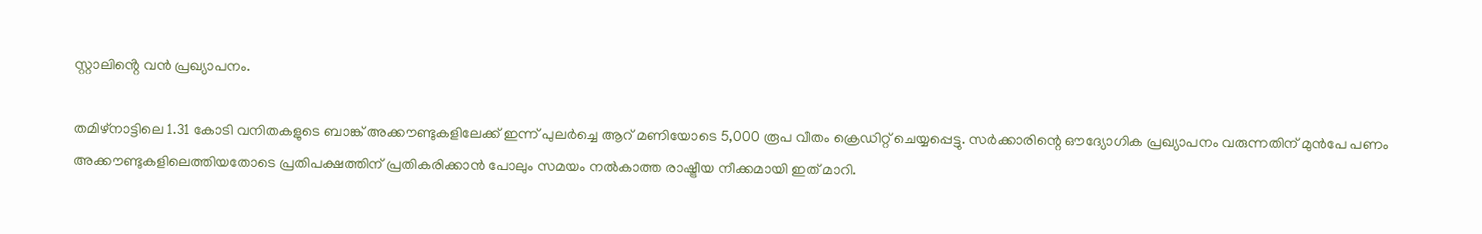സ്റ്റാലിൻ്റെ വൻ പ്രഖ്യാപനം.

തമിഴ്നാട്ടിലെ 1.31 കോടി വനിതകളുടെ ബാങ്ക് അക്കൗണ്ടുകളിലേക്ക് ഇന്ന് പുലർച്ചെ ആറ് മണിയോടെ 5,000 രൂപ വീതം ക്രെഡിറ്റ് ചെയ്യപ്പെട്ടു. സർക്കാരിന്റെ ഔദ്യോഗിക പ്രഖ്യാപനം വരുന്നതിന് മുൻപേ പണം അക്കൗണ്ടുകളിലെത്തിയതോടെ പ്രതിപക്ഷത്തിന് പ്രതികരിക്കാൻ പോലും സമയം നൽകാത്ത രാഷ്ട്രീയ നീക്കമായി ഇത് മാറി.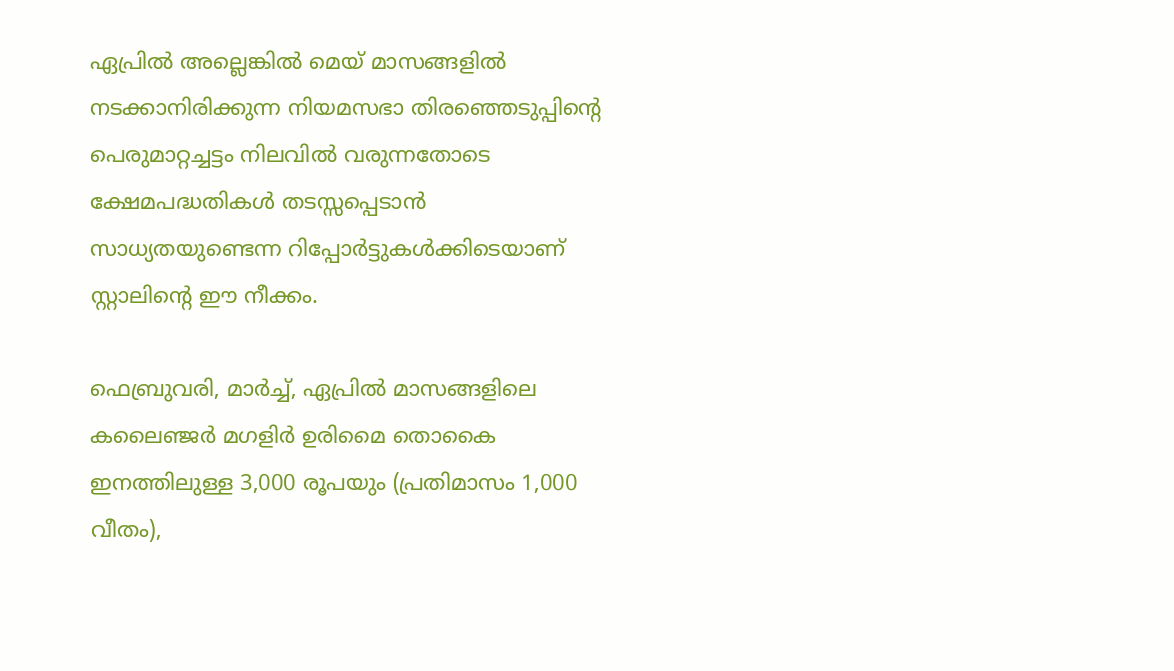ഏപ്രിൽ അല്ലെങ്കിൽ മെയ് മാസങ്ങളിൽ നടക്കാനിരിക്കുന്ന നിയമസഭാ തിരഞ്ഞെടുപ്പിൻ്റെ പെരുമാറ്റച്ചട്ടം നിലവിൽ വരുന്നതോടെ ക്ഷേമപദ്ധതികൾ തടസ്സപ്പെടാൻ സാധ്യതയുണ്ടെന്ന റിപ്പോർട്ടുകൾക്കിടെയാണ് സ്റ്റാലിന്റെ ഈ നീക്കം.

ഫെബ്രുവരി, മാർച്ച്, ഏപ്രിൽ മാസങ്ങളിലെ കലൈഞ്ജർ മഗളിർ ഉരിമൈ തൊകൈ ഇനത്തിലുള്ള 3,000 രൂപയും (പ്രതിമാസം 1,000 വീതം),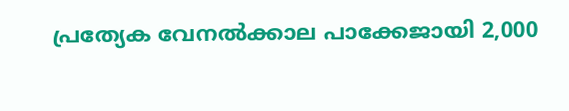പ്രത്യേക വേനൽക്കാല പാക്കേജായി 2,000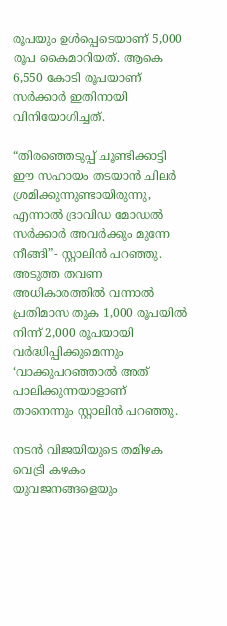രൂപയും ഉൾപ്പെടെയാണ് 5,000 രൂപ കൈമാറിയത്. ആകെ 6,550 കോടി രൂപയാണ് സർക്കാർ ഇതിനായി വിനിയോഗിച്ചത്.

“തിരഞ്ഞെടുപ്പ് ചൂണ്ടിക്കാട്ടി ഈ സഹായം തടയാൻ ചിലർ ശ്രമിക്കുന്നുണ്ടായിരുന്നു, എന്നാൽ ദ്രാവിഡ മോഡൽ സർക്കാർ അവർക്കും മുന്നേ നീങ്ങി”- സ്റ്റാലിൻ പറഞ്ഞു. അടുത്ത തവണ അധികാരത്തിൽ വന്നാൽ പ്രതിമാസ തുക 1,000 രൂപയിൽ നിന്ന് 2,000 രൂപയായി വർദ്ധിപ്പിക്കുമെന്നും ‘വാക്കുപറഞ്ഞാൽ അത് പാലിക്കുന്നയാളാണ് താനെന്നും സ്റ്റാലിൻ പറഞ്ഞു.

നടൻ വിജയിയുടെ തമിഴക വെട്രി കഴകം യുവജനങ്ങളെയും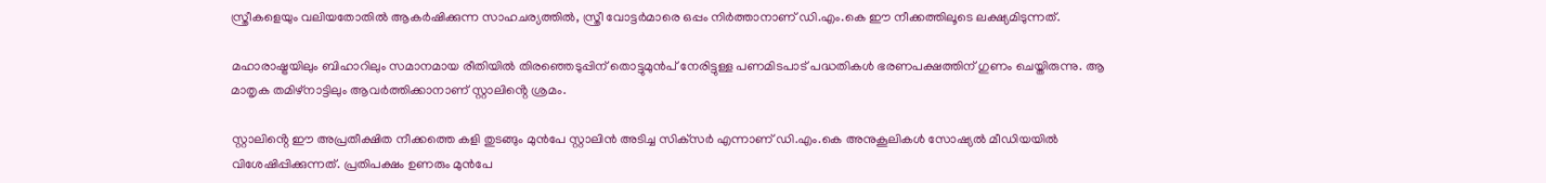സ്ത്രീകളെയും വലിയതോതിൽ ആകർഷിക്കുന്ന സാഹചര്യത്തിൽ, സ്ത്രീ വോട്ടർമാരെ ഒപ്പം നിർത്താനാണ് ഡി.എം.കെ ഈ നീക്കത്തിലൂടെ ലക്ഷ്യമിടുന്നത്.

മഹാരാഷ്ട്രയിലും ബിഹാറിലും സമാനമായ രീതിയിൽ തിരഞ്ഞെടുപ്പിന് തൊട്ടുമുൻപ് നേരിട്ടുള്ള പണമിടപാട് പദ്ധതികൾ ഭരണപക്ഷത്തിന് ഗുണം ചെയ്തിരുന്നു. ആ മാതൃക തമിഴ്നാട്ടിലും ആവർത്തിക്കാനാണ് സ്റ്റാലിൻ്റെ ശ്രമം.

സ്റ്റാലിൻ്റെ ഈ അപ്രതീക്ഷിത നീക്കത്തെ കളി തുടങ്ങും മുൻപേ സ്റ്റാലിൻ അടിച്ച സിക്‌സർ എന്നാണ് ഡി.എം.കെ അനുകൂലികൾ സോഷ്യൽ മീഡിയയിൽ വിശേഷിപ്പിക്കുന്നത്. പ്രതിപക്ഷം ഉണരും മുൻപേ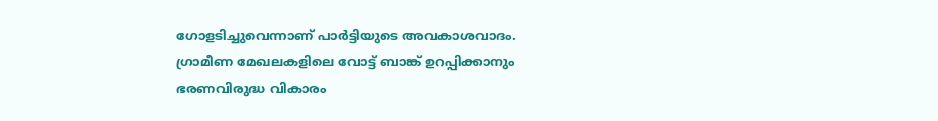ഗോളടിച്ചുവെന്നാണ് പാർട്ടിയുടെ അവകാശവാദം. ഗ്രാമീണ മേഖലകളിലെ വോട്ട് ബാങ്ക് ഉറപ്പിക്കാനും ഭരണവിരുദ്ധ വികാരം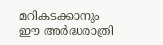മറികടക്കാനും ഈ അർദ്ധരാത്രി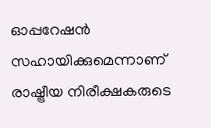ഓപ്പറേഷൻ സഹായിക്കുമെന്നാണ് രാഷ്ട്രീയ നിരീക്ഷകരുടെ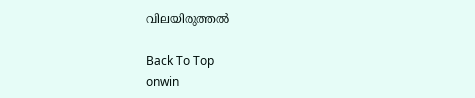വിലയിരുത്തൽ

Back To Top
onwin